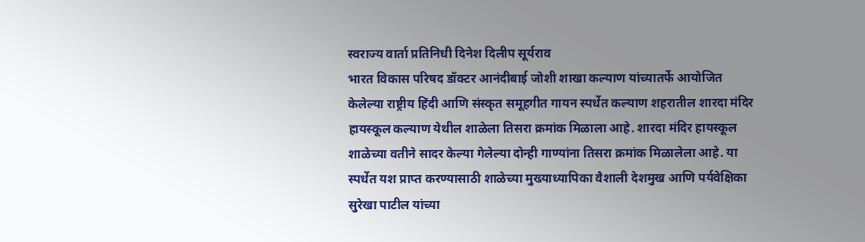स्वराज्य वार्ता प्रतिनिधी दिनेश दिलीप सूर्यराव
भारत विकास परिषद डॉक्टर आनंदीबाई जोशी शाखा कल्याण यांच्यातर्फे आयोजित केलेल्या राष्ट्रीय हिंदी आणि संस्कृत समूहगीत गायन स्पर्धेत कल्याण शहरातील शारदा मंदिर हायस्कूल कल्याण येथील शाळेला तिसरा क्रमांक मिळाला आहे. शारदा मंदिर हायस्कूल शाळेच्या वतीने सादर केल्या गेलेल्या दोन्ही गाण्यांना तिसरा क्रमांक मिळालेला आहे. या स्पर्धेत यश प्राप्त करण्यासाठी शाळेच्या मुख्याध्यापिका वैशाली देशमुख आणि पर्यवेक्षिका सुरेखा पाटील यांच्या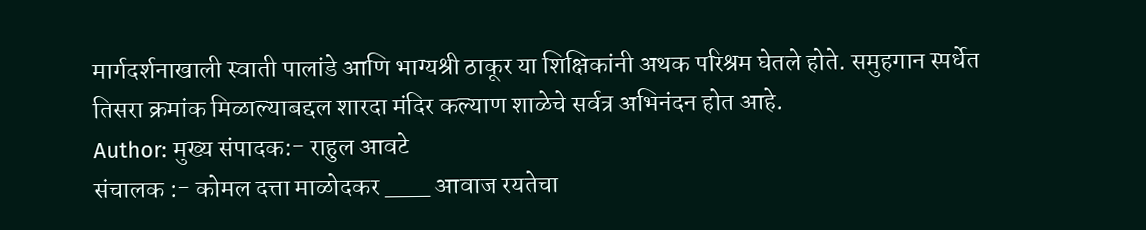मार्गदर्शनाखाली स्वाती पालांडे आणि भाग्यश्री ठाकूर या शिक्षिकांनी अथक परिश्रम घेतले होते. समुहगान स्पर्धेत तिसरा क्रमांक मिळाल्याबद्दल शारदा मंदिर कल्याण शाळेचे सर्वत्र अभिनंदन होत आहे.
Author: मुख्य संपादक:- राहुल आवटे
संचालक :- कोमल दत्ता माळोदकर ___ आवाज रयतेचा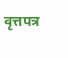वृत्तपत्र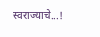स्वराज्याचे...!